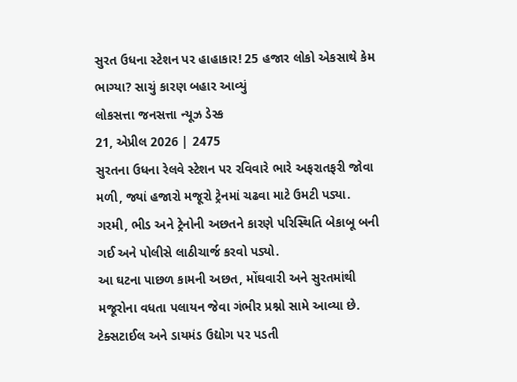સુરત ઉધના સ્ટેશન પર હાહાકાર! 25 હજાર લોકો એકસાથે કેમ ભાગ્યા? સાચું કારણ બહાર આવ્યું
લોકસત્તા જનસત્તા ન્યૂઝ ડેસ્ક
21, એપ્રીલ 2026 | 2475
સુરતના ઉધના રેલવે સ્ટેશન પર રવિવારે ભારે અફરાતફરી જોવા મળી, જ્યાં હજારો મજૂરો ટ્રેનમાં ચઢવા માટે ઉમટી પડ્યા. ગરમી, ભીડ અને ટ્રેનોની અછતને કારણે પરિસ્થિતિ બેકાબૂ બની ગઈ અને પોલીસે લાઠીચાર્જ કરવો પડ્યો.
આ ઘટના પાછળ કામની અછત, મોંઘવારી અને સુરતમાંથી મજૂરોના વધતા પલાયન જેવા ગંભીર પ્રશ્નો સામે આવ્યા છે. ટેક્સટાઈલ અને ડાયમંડ ઉદ્યોગ પર પડતી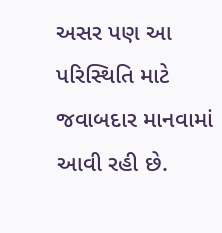અસર પણ આ પરિસ્થિતિ માટે જવાબદાર માનવામાં આવી રહી છે.